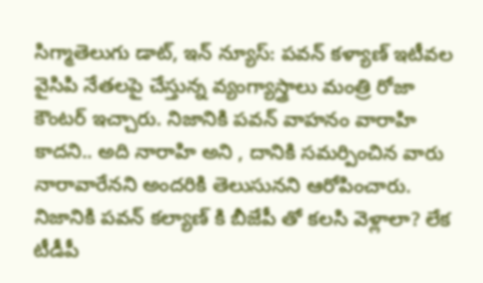సిగ్మాతెలుగు డాట్, ఇన్ న్యూస్: పవన్ కళ్యాణ్ ఇటీవల వైసిపి నేతలపై చేస్తున్న వ్యంగ్యాస్త్రాలు మంత్రి రోజా కౌంటర్ ఇచ్చారు. నిజానికి పవన్ వాహనం వారాహి కాదని.. అది నారాహి అని , దానికి సమర్పించిన వారు నారావారేనని అందరికి తెలుసునని ఆరోపించారు. నిజానికి పవన్ కల్యాణ్ కి బీజేపీ తో కలసి వెళ్లాలా? లేక టీడీపీ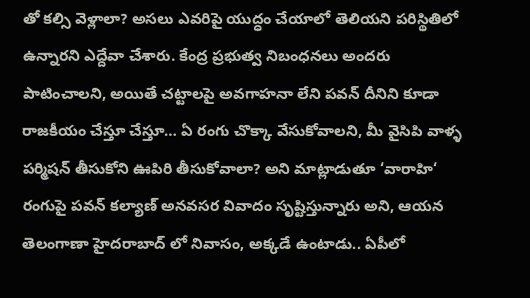తో కల్సి వెళ్లాలా? అసలు ఎవరిపై యుద్ధం చేయాలో తెలియని పరిస్థితిలో ఉన్నారని ఎద్దేవా చేశారు. కేంద్ర ప్రభుత్వ నిబంధనలు అందరు పాటించాలని, అయితే చట్టాలపై అవగాహనా లేని పవన్ దీనిని కూడా రాజకీయం చేస్తూ చేస్తూ… ఏ రంగు చొక్కా వేసుకోవాలని, మీ వైసిపి వాళ్ళ పర్మిషన్ తీసుకోని ఊపిరి తీసుకోవాలా? అని మాట్లాడుతూ ‘వారాహి‘ రంగుపై పవన్ కల్యాణ్ అనవసర వివాదం సృష్టిస్తున్నారు అని, ఆయన తెలంగాణా హైదరాబాద్ లో నివాసం, అక్కడే ఉంటాడు.. ఏపీలో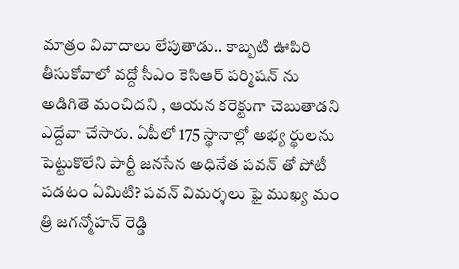మాత్రం వివాదాలు లేపుతాడు.. కాబ్బటి ఊపిరి తీసుకోవాలో వద్దో సీఎం కెసిఆర్ పర్మిషన్ ను అడిగితె మంచిదని , ఆయన కరెక్టుగా చెబుతాడని ఎద్దేవా చేసారు. ఏపీలో 175 స్థానాల్లో అభ్య ర్థులను పెట్టుకొలేని పార్టీ జనసేన అధినేత పవన్ తో పోటీ పడటం ఏమిటి? పవన్ విమర్శలు ఫై ముఖ్య మం త్రి జగన్మోహన్ రెడ్డి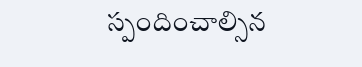స్పందించాల్సిన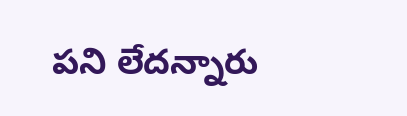పని లేదన్నారు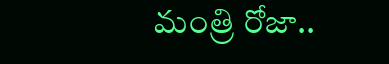మంత్రి రోజా..